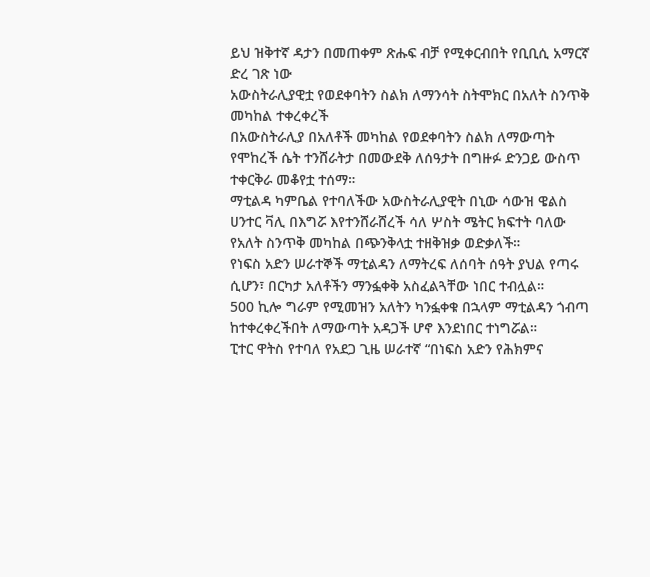ይህ ዝቅተኛ ዳታን በመጠቀም ጽሑፍ ብቻ የሚቀርብበት የቢቢሲ አማርኛ ድረ ገጽ ነው
አውስትራሊያዊቷ የወደቀባትን ስልክ ለማንሳት ስትሞክር በአለት ስንጥቅ መካከል ተቀረቀረች
በአውስትራሊያ በአለቶች መካከል የወደቀባትን ስልክ ለማውጣት የሞከረች ሴት ተንሸራትታ በመውደቅ ለሰዓታት በግዙፉ ድንጋይ ውስጥ ተቀርቅራ መቆየቷ ተሰማ።
ማቲልዳ ካምቤል የተባለችው አውስትራሊያዊት በኒው ሳውዝ ዌልስ ሀንተር ቫሊ በእግሯ እየተንሸራሸረች ሳለ ሦስት ሜትር ክፍተት ባለው የአለት ስንጥቅ መካከል በጭንቅላቷ ተዘቅዝቃ ወድቃለች።
የነፍስ አድን ሠራተኞች ማቲልዳን ለማትረፍ ለሰባት ሰዓት ያህል የጣሩ ሲሆን፣ በርካታ አለቶችን ማንፏቀቅ አስፈልጓቸው ነበር ተብሏል።
500 ኪሎ ግራም የሚመዝን አለትን ካንፏቀቁ በኋላም ማቲልዳን ጎብጣ ከተቀረቀረችበት ለማውጣት አዳጋች ሆኖ እንደነበር ተነግሯል።
ፒተር ዋትስ የተባለ የአደጋ ጊዜ ሠራተኛ “በነፍስ አድን የሕክምና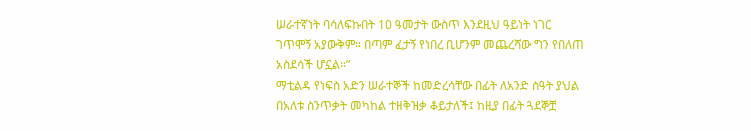ሠራተኛነት ባሳለፍኩበት 10 ዓመታት ውስጥ እንደዚህ ዓይነት ነገር ገጥሞኝ አያውቅም። በጣም ፈታኝ የነበረ ቢሆንም መጨረሻው ግን የበለጠ አስደሳች ሆኗል።”
ማቲልዳ የነፍስ አድን ሠራተኞች ከመድረሳቸው በፊት ለአንድ ሰዓት ያህል በአለቱ ስንጥቃት መካከል ተዘቅዝቃ ቆይታለች፤ ከዚያ በፊት ጓደኞቿ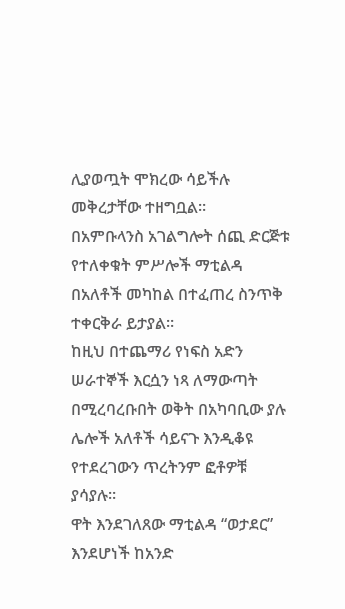ሊያወጧት ሞክረው ሳይችሉ መቅረታቸው ተዘግቧል።
በአምቡላንስ አገልግሎት ሰጪ ድርጅቱ የተለቀቁት ምሥሎች ማቲልዳ በአለቶች መካከል በተፈጠረ ስንጥቅ ተቀርቅራ ይታያል።
ከዚህ በተጨማሪ የነፍስ አድን ሠራተኞች እርሷን ነጻ ለማውጣት በሚረባረቡበት ወቅት በአካባቢው ያሉ ሌሎች አለቶች ሳይናጉ እንዲቆዩ የተደረገውን ጥረትንም ፎቶዎቹ ያሳያሉ።
ዋት እንደገለጸው ማቲልዳ “ወታደር” እንደሆነች ከአንድ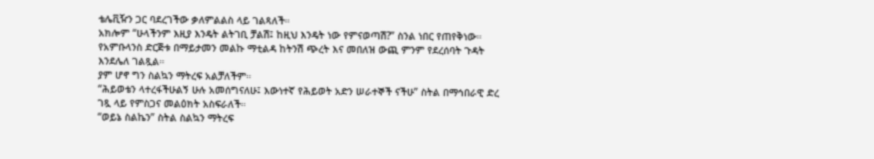ቴሌቪዥን ጋር ባደረገችው ቃለምልልስ ላይ ገልጻለች።
አክሎም “ሁላችንም እዚያ እንዴት ልትገቢ ቻልሽ፤ ከዚህ እንዴት ነው የምናወጣሽ?” ስንል ነበር የጠየቅነው።
የአምቡላንስ ድርጅቱ በማይታመን መልኩ ማቲልዳ ከትንሽ ጭረት እና መበለዝ ውጪ ምንም የደረሰባት ጉዳት እንደሌለ ገልጿል።
ያም ሆኖ ግን ስልኳን ማትረፍ አልቻለችም።
“ሕይወቴን ላተረፋችሁልኝ ሁሉ አመሰግናለሁ፤ እውነተኛ የሕይወት አድን ሠራተኞች ናችሁ” ስትል በማኅበራዊ ድረ ገጿ ላይ የምስጋና መልዕክት አስፍራለች።
“ወይኔ ስልኬን” ስትል ስልኳን ማትረፍ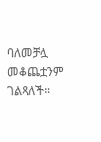ባለመቻሏ መቆጨቷንም ገልጻለች።